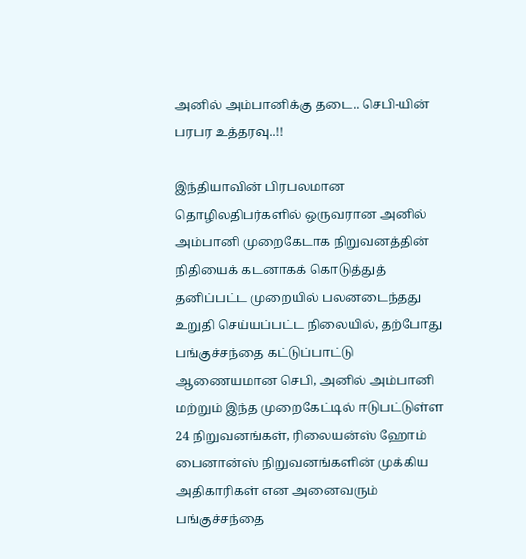அனில் அம்பானிக்கு தடை.. செபி-யின் பரபர உத்தரவு..!!

இந்தியாவின் பிரபலமான தொழிலதிபர்களில் ஒருவரான அனில் அம்பானி முறைகேடாக நிறுவனத்தின் நிதியைக் கடனாகக் கொடுத்துத் தனிப்பட்ட முறையில் பலனடைந்தது உறுதி செய்யப்பட்ட நிலையில், தற்போது பங்குச்சந்தை கட்டுப்பாட்டு ஆணையமான செபி, அனில் அம்பானி மற்றும் இந்த முறைகேட்டில் ஈடுபட்டுள்ள 24 நிறுவனங்கள், ரிலையன்ஸ் ஹோம் பைனான்ஸ் நிறுவனங்களின் முக்கிய அதிகாரிகள் என அனைவரும் பங்குச்சந்தை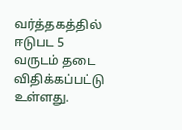வர்த்தகத்தில் ஈடுபட 5 வருடம் தடை விதிக்கப்பட்டு உள்ளது.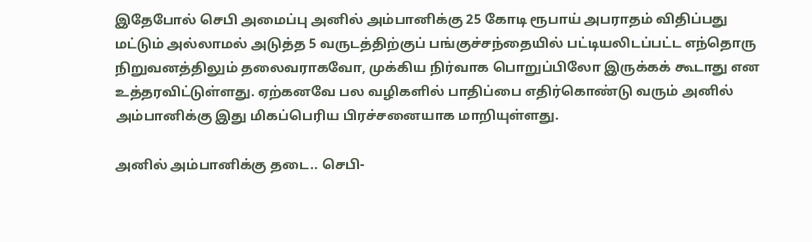இதேபோல் செபி அமைப்பு அனில் அம்பானிக்கு 25 கோடி ரூபாய் அபராதம் விதிப்பது மட்டும் அல்லாமல் அடுத்த 5 வருடத்திற்குப் பங்குச்சந்தையில் பட்டியலிடப்பட்ட எந்தொரு நிறுவனத்திலும் தலைவராகவோ, முக்கிய நிர்வாக பொறுப்பிலோ இருக்கக் கூடாது என உத்தரவிட்டுள்ளது. ஏற்கனவே பல வழிகளில் பாதிப்பை எதிர்கொண்டு வரும் அனில் அம்பானிக்கு இது மிகப்பெரிய பிரச்சனையாக மாறியுள்ளது.

அனில் அம்பானிக்கு தடை.. செபி-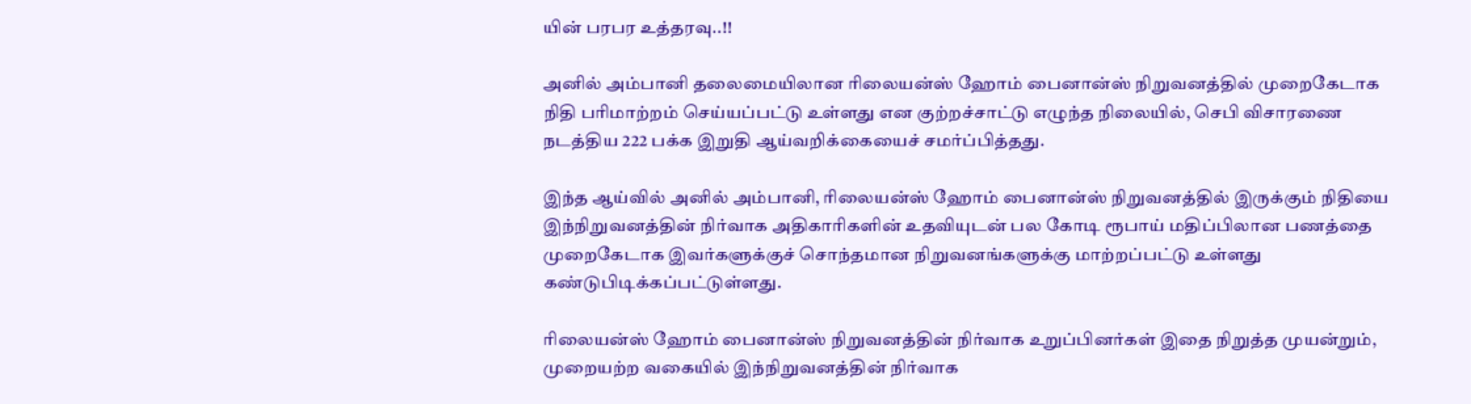யின் பரபர உத்தரவு..!!

அனில் அம்பானி தலைமையிலான ரிலையன்ஸ் ஹோம் பைனான்ஸ் நிறுவனத்தில் முறைகேடாக நிதி பரிமாற்றம் செய்யப்பட்டு உள்ளது என குற்றச்சாட்டு எழுந்த நிலையில், செபி விசாரணை நடத்திய 222 பக்க இறுதி ஆய்வறிக்கையைச் சமர்ப்பித்தது.

இந்த ஆய்வில் அனில் அம்பானி, ரிலையன்ஸ் ஹோம் பைனான்ஸ் நிறுவனத்தில் இருக்கும் நிதியை இந்நிறுவனத்தின் நிர்வாக அதிகாரிகளின் உதவியுடன் பல கோடி ரூபாய் மதிப்பிலான பணத்தை முறைகேடாக இவர்களுக்குச் சொந்தமான நிறுவனங்களுக்கு மாற்றப்பட்டு உள்ளது கண்டுபிடிக்கப்பட்டுள்ளது.

ரிலையன்ஸ் ஹோம் பைனான்ஸ் நிறுவனத்தின் நிர்வாக உறுப்பினர்கள் இதை நிறுத்த முயன்றும், முறையற்ற வகையில் இந்நிறுவனத்தின் நிர்வாக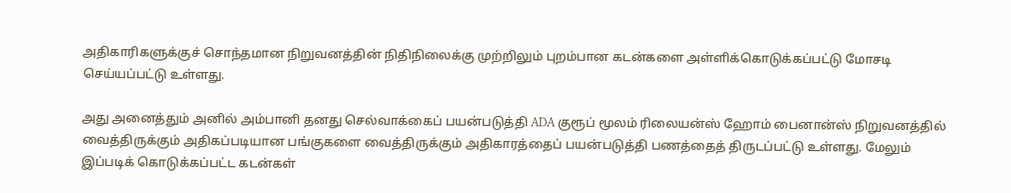அதிகாரிகளுக்குச் சொந்தமான நிறுவனத்தின் நிதிநிலைக்கு முற்றிலும் புறம்பான கடன்களை அள்ளிக்கொடுக்கப்பட்டு மோசடி செய்யப்பட்டு உள்ளது.

அது அனைத்தும் அனில் அம்பானி தனது செல்வாக்கைப் பயன்படுத்தி ADA குரூப் மூலம் ரிலையன்ஸ் ஹோம் பைனான்ஸ் நிறுவனத்தில் வைத்திருக்கும் அதிகப்படியான பங்குகளை வைத்திருக்கும் அதிகாரத்தைப் பயன்படுத்தி பணத்தைத் திருடப்பட்டு உள்ளது. மேலும் இப்படிக் கொடுக்கப்பட்ட கடன்கள்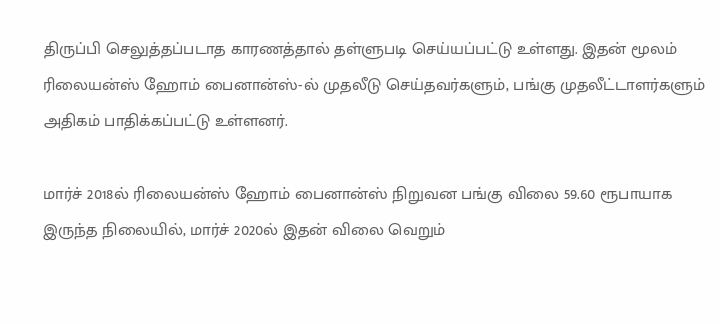திருப்பி செலுத்தப்படாத காரணத்தால் தள்ளுபடி செய்யப்பட்டு உள்ளது. இதன் மூலம் ரிலையன்ஸ் ஹோம் பைனான்ஸ்-ல் முதலீடு செய்தவர்களும், பங்கு முதலீட்டாளர்களும் அதிகம் பாதிக்கப்பட்டு உள்ளனர்.

மார்ச் 2018ல் ரிலையன்ஸ் ஹோம் பைனான்ஸ் நிறுவன பங்கு விலை 59.60 ரூபாயாக இருந்த நிலையில், மார்ச் 2020ல் இதன் விலை வெறும்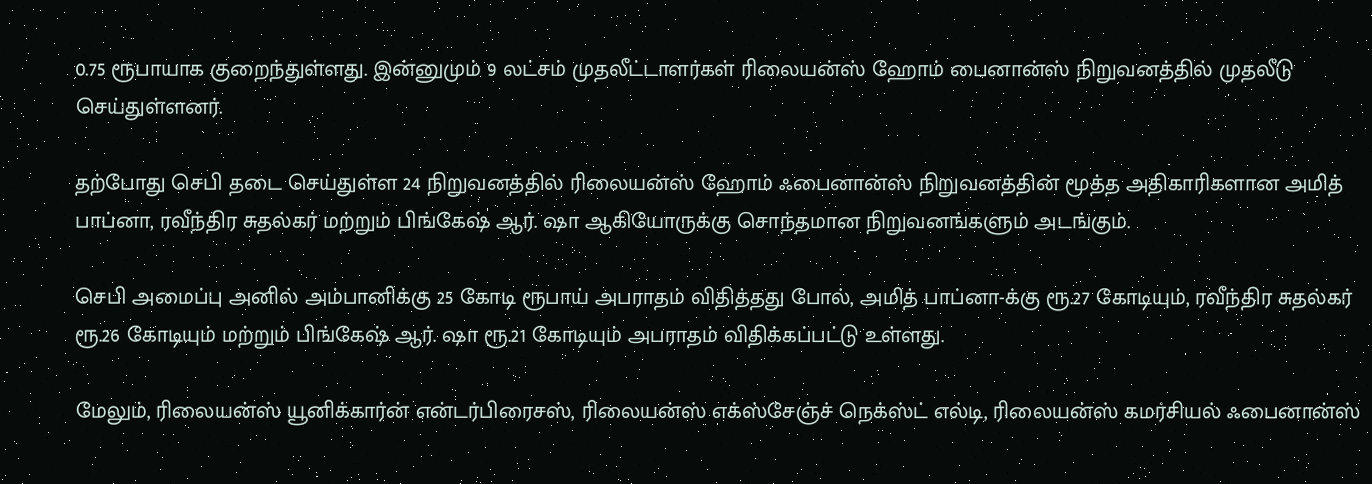0.75 ரூபாயாக குறைந்துள்ளது. இன்னுமும் 9 லட்சம் முதலீட்டாளர்கள் ரிலையன்ஸ் ஹோம் பைனான்ஸ் நிறுவனத்தில் முதலீடு செய்துள்ளனர்.

தற்போது செபி தடை செய்துள்ள 24 நிறுவனத்தில் ரிலையன்ஸ் ஹோம் ஃபைனான்ஸ் நிறுவனத்தின் மூத்த அதிகாரிகளான அமித் பாப்னா, ரவீந்திர சுதல்கர் மற்றும் பிங்கேஷ் ஆர். ஷா ஆகியோருக்கு சொந்தமான நிறுவனங்களும் அடங்கும்.

செபி அமைப்பு அனில் அம்பானிக்கு 25 கோடி ரூபாய் அபராதம் விதித்தது போல், அமித் பாப்னா-க்கு ரூ.27 கோடியும், ரவீந்திர சுதல்கர் ரூ.26 கோடியும் மற்றும் பிங்கேஷ் ஆர். ஷா ரூ.21 கோடியும் அபராதம் விதிக்கப்பட்டு உள்ளது.

மேலும், ரிலையன்ஸ் யூனிக்கார்ன் என்டர்பிரைசஸ், ரிலையன்ஸ் எக்ஸ்சேஞ்ச் நெக்ஸ்ட் எல்டி, ரிலையன்ஸ் கமர்சியல் ஃபைனான்ஸ்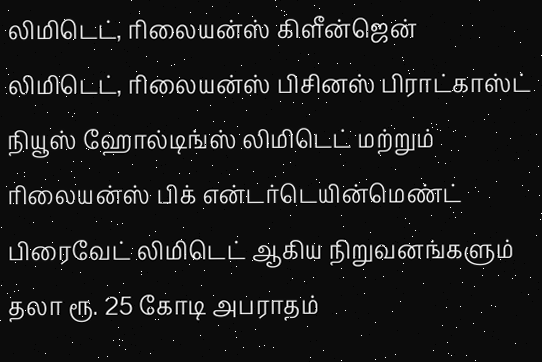லிமிடெட், ரிலையன்ஸ் கிளீன்ஜென் லிமிடெட், ரிலையன்ஸ் பிசினஸ் பிராட்காஸ்ட் நியூஸ் ஹோல்டிங்ஸ் லிமிடெட் மற்றும் ரிலையன்ஸ் பிக் என்டர்டெயின்மெண்ட் பிரைவேட் லிமிடெட் ஆகிய நிறுவனங்களும் தலா ரூ. 25 கோடி அபராதம்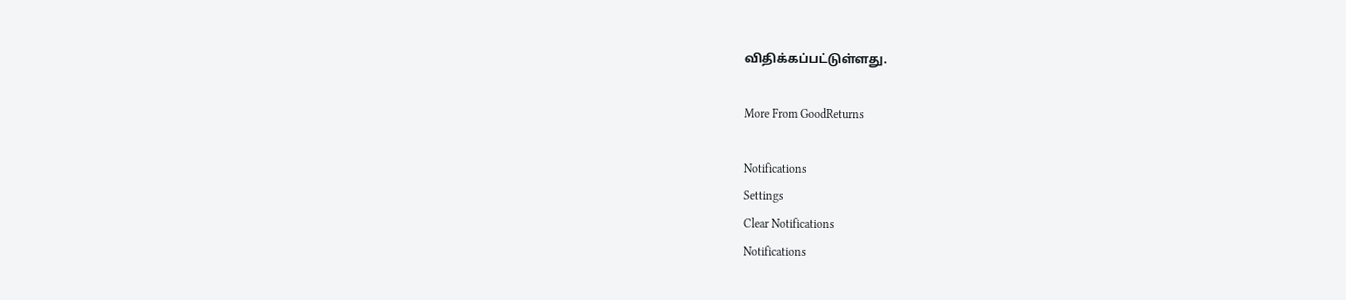விதிக்கப்பட்டுள்ளது.

More From GoodReturns

Notifications
Settings
Clear Notifications
Notifications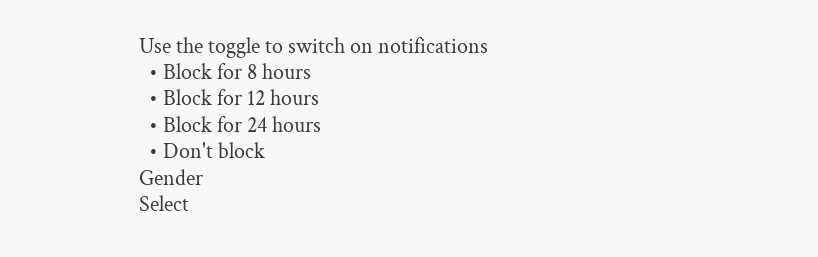Use the toggle to switch on notifications
  • Block for 8 hours
  • Block for 12 hours
  • Block for 24 hours
  • Don't block
Gender
Select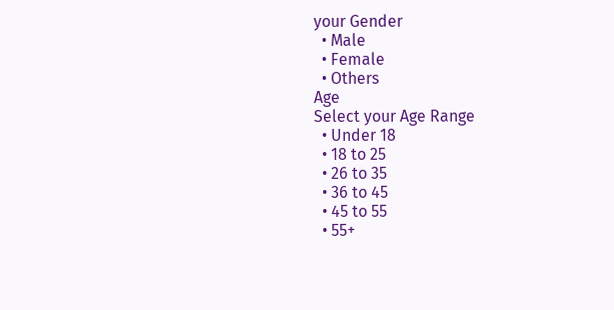your Gender
  • Male
  • Female
  • Others
Age
Select your Age Range
  • Under 18
  • 18 to 25
  • 26 to 35
  • 36 to 45
  • 45 to 55
  • 55+